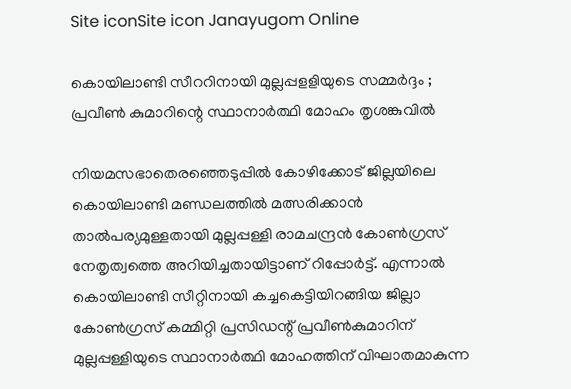Site iconSite icon Janayugom Online

കൊയിലാണ്ടി സീററിനായി മുല്ലപ്പളളിയുടെ സമ്മര്‍ദ്ദം ; പ്രവീണ്‍ കുമാറിന്റെ സ്ഥാനാര്‍ത്ഥി മോഹം തൃശങ്കുവില്‍

നിയമസഭാതെരഞ്ഞെടുപ്പില്‍ കോഴിക്കോട് ജില്ലയിലെ കൊയിലാണ്ടി മണ്ഡലത്തില്‍ മത്സരിക്കാന്‍ താല്‍പര്യമുള്ളതായി മുല്ലപ്പള്ളി രാമചന്ദ്രന്‍ കോണ്‍ഗ്രസ് നേതൃത്വത്തെ അറിയിച്ചതായിട്ടാണ് റിപ്പോര്‍ട്ട്. എന്നാല്‍ കൊയിലാണ്ടി സീറ്റിനായി കച്ചകെട്ടിയിറങ്ങിയ ജില്ലാ കോണ്‍ഗ്രസ് കമ്മിറ്റി പ്രസിഡന്റ് പ്രവീണ്‍കുമാറിന് മുല്ലപ്പള്ളിയുടെ സ്ഥാനാര്‍ത്ഥി മോഹത്തിന് വിഘാതമാകുന്ന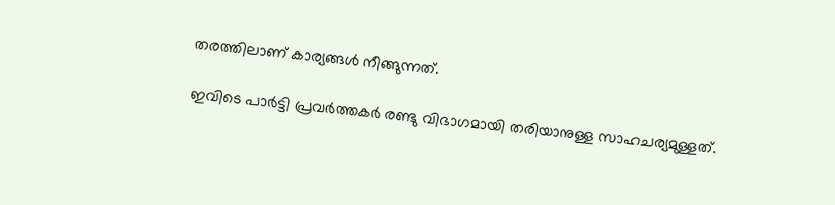തരത്തിലാണ് കാര്യങ്ങള്‍ നീങ്ങുന്നത്.

ഇവിടെ പാര്‍ട്ടി പ്രവര്‍ത്തകര്‍ രണ്ടു വിഭാഗമായി തരിയാനുള്ള സാഹചര്യമുള്ളത്.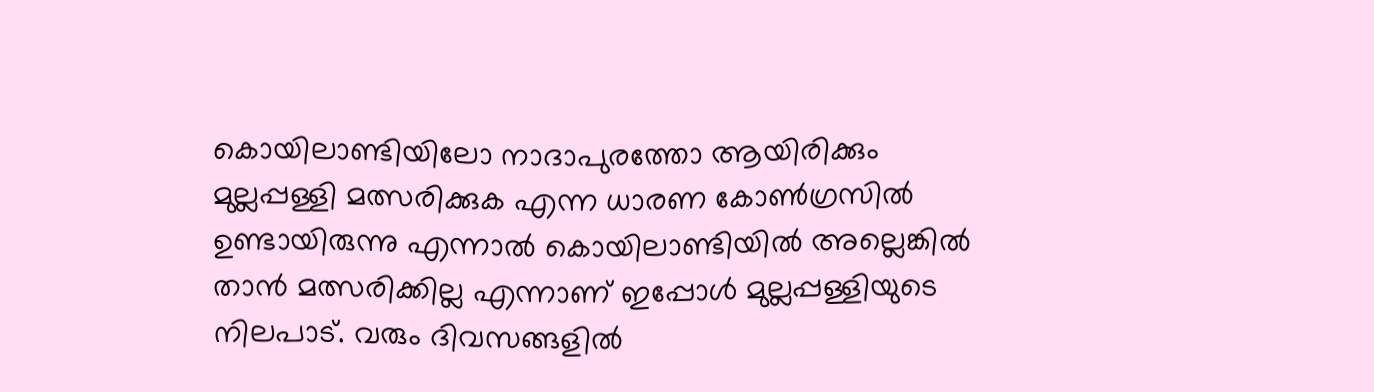കൊയിലാണ്ടിയിലോ നാദാപുരത്തോ ആയിരിക്കും മുല്ലപ്പള്ളി മത്സരിക്കുക എന്ന ധാരണ കോണ്‍ഗ്രസില്‍ ഉണ്ടായിരുന്നു എന്നാൽ കൊയിലാണ്ടിയിൽ അല്ലെങ്കിൽ താൻ മത്സരിക്കില്ല എന്നാണ് ഇപ്പോള്‍ മുല്ലപ്പള്ളിയുടെ നിലപാട്. വരും ദിവസങ്ങളിൽ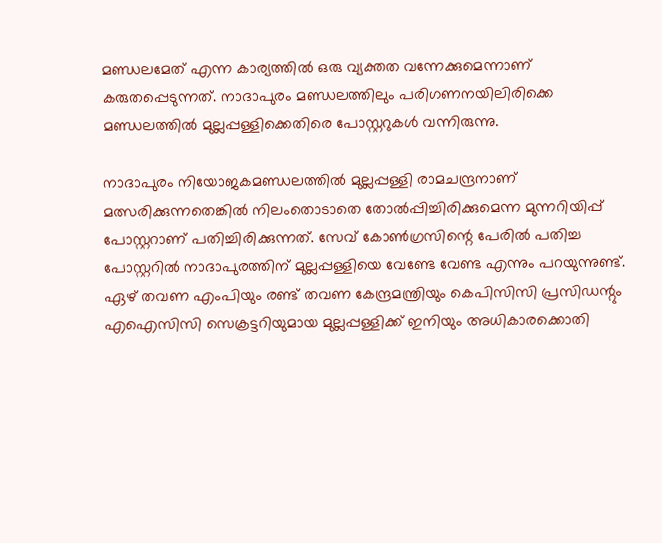മണ്ഡലമേത് എന്ന കാര്യത്തിൽ ഒരു വ്യക്തത വന്നേക്കുമെന്നാണ് കരുതപ്പെടുന്നത്. നാദാപുരം മണ്ഡലത്തിലും പരിഗണനയിലിരിക്കെ മണ്ഡലത്തിൽ മുല്ലപ്പള്ളിക്കെതിരെ പോസ്റ്ററുകൾ വന്നിരുന്നു.

നാദാപുരം നിയോജകമണ്ഡലത്തില്‍ മുല്ലപ്പള്ളി രാമചന്ദ്രനാണ് മത്സരിക്കുന്നതെങ്കില്‍ നിലംതൊടാതെ തോല്‍പ്പിച്ചിരിക്കുമെന്ന മുന്നറിയിപ്പ് പോസ്റ്ററാണ് പതിച്ചിരിക്കുന്നത്. സേവ് കോണ്‍ഗ്രസിന്റെ പേരില്‍ പതിച്ച പോസ്റ്ററില്‍ നാദാപുരത്തിന് മുല്ലപ്പള്ളിയെ വേണ്ടേ വേണ്ട എന്നും പറയുന്നുണ്ട്. ഏഴ് തവണ എംപിയും രണ്ട് തവണ കേന്ദ്രമന്ത്രിയും കെപിസിസി പ്രസിഡന്റും എഐസിസി സെക്രട്ടറിയുമായ മുല്ലപ്പള്ളിക്ക് ഇനിയും അധികാരക്കൊതി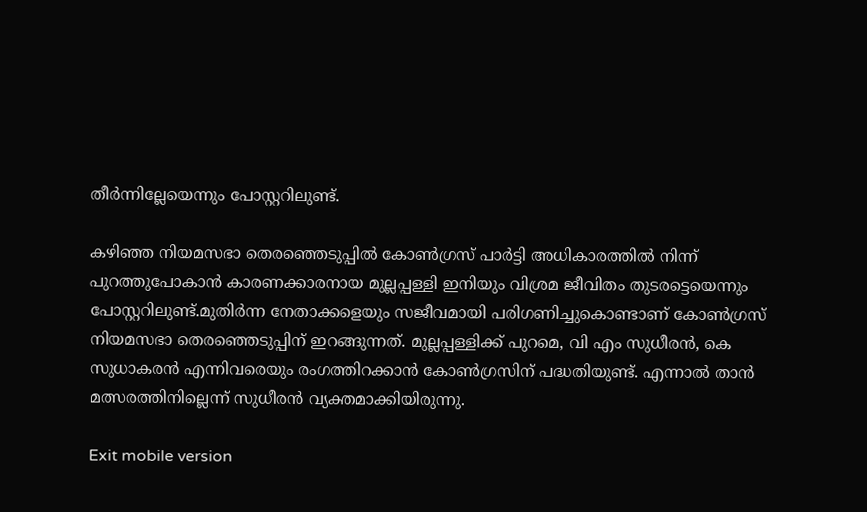തീര്‍ന്നില്ലേയെന്നും പോസ്റ്ററിലുണ്ട്.

കഴിഞ്ഞ നിയമസഭാ തെരഞ്ഞെടുപ്പില്‍ കോണ്‍ഗ്രസ് പാര്‍ട്ടി അധികാരത്തില്‍ നിന്ന് പുറത്തുപോകാന്‍ കാരണക്കാരനായ മുല്ലപ്പള്ളി ഇനിയും വിശ്രമ ജീവിതം തുടരട്ടെയെന്നും പോസ്റ്ററിലുണ്ട്.മുതിർന്ന നേതാക്കളെയും സജീവമായി പരിഗണിച്ചുകൊണ്ടാണ് കോൺഗ്രസ് നിയമസഭാ തെരഞ്ഞെടുപ്പിന് ഇറങ്ങുന്നത്. മുല്ലപ്പള്ളിക്ക് പുറമെ, വി എം സുധീരൻ, കെ സുധാകരൻ എന്നിവരെയും രംഗത്തിറക്കാൻ കോൺഗ്രസിന് പദ്ധതിയുണ്ട്. എന്നാല്‍ താന്‍ മത്സരത്തിനില്ലെന്ന് സുധീരന്‍ വ്യക്തമാക്കിയിരുന്നു.

Exit mobile version